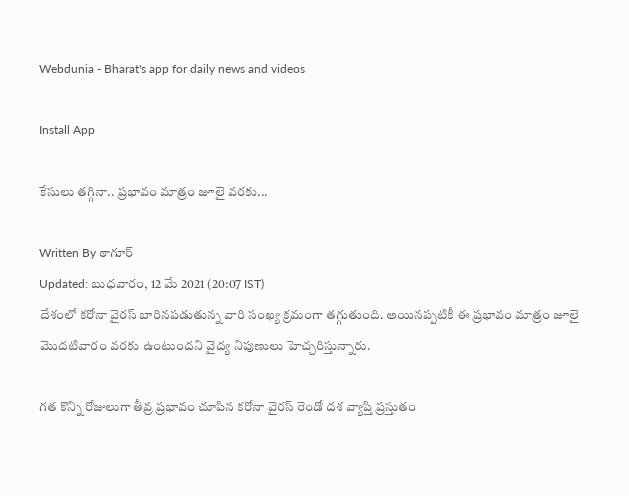Webdunia - Bharat's app for daily news and videos

Install App

కేసులు తగ్గినా.. ప్రభావం మాత్రం జూలై వరకు...

Written By ఠాగూర్
Updated: బుధవారం, 12 మే 2021 (20:07 IST)
దేశంలో కరోనా వైరస్ బారినపడుతున్న వారి సంఖ్య క్రమంగా తగ్గుతుంది. అయినప్పటికీ ఈ ప్రభావం మాత్రం జూలై మొదటివారం వరకు ఉంటుందని వైద్య నిపుణులు హెచ్చరిస్తున్నారు.

గత కొన్ని రోజులుగా తీవ్ర ప్రభావం చూపిన కరోనా వైరస్ రెండో దశ వ్యాప్తి ప్రస్తుతం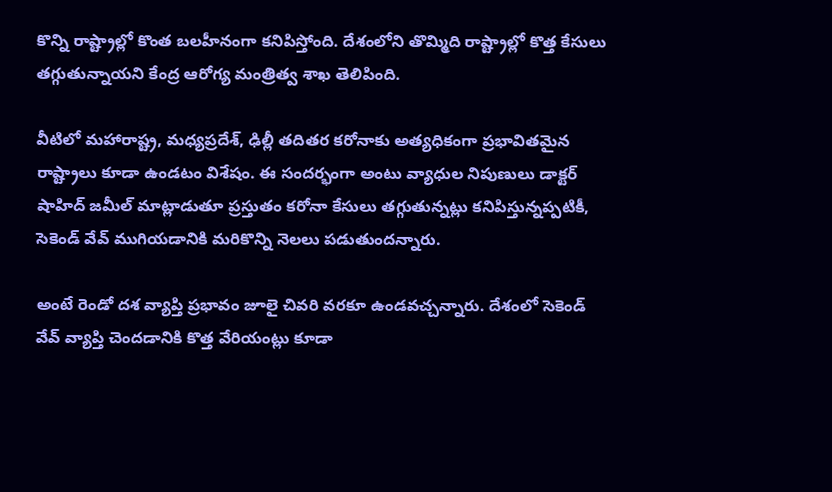కొన్ని రాష్ట్రాల్లో కొంత బలహీనంగా కనిపిస్తోంది. దేశంలోని తొమ్మిది రాష్ట్రాల్లో కొత్త కేసులు తగ్గుతున్నాయని కేంద్ర‌ ఆరోగ్య మంత్రిత్వ శాఖ తెలిపింది.

వీటిలో మహారాష్ట్ర, మధ్యప్రదేశ్, ఢిల్లీ త‌దిత‌ర క‌రోనాకు అత్య‌ధికంగా ప్ర‌భావిత‌మైన‌ రాష్ట్రాలు కూడా ఉండ‌టం విశేషం. ఈ సంద‌ర్భంగా అంటు వ్యాధుల నిపుణులు డాక్ట‌ర్‌ షాహిద్ జమీల్ మాట్లాడుతూ ప్ర‌స్తుతం క‌రోనా కేసులు తగ్గుతున్నట్లు క‌నిపిస్తున్న‌ప్ప‌టికీ, సెకెండ్ వేవ్ ముగియడానికి మరికొన్ని నెలలు పడుతుంద‌న్నారు.

అంటే రెండో దశ వ్యాప్తి ప్రభావం జూలై చివరి వ‌ర‌కూ ఉండ‌వ‌చ్చ‌న్నారు. దేశంలో సెకెండ్ వేవ్ వ్యాప్తి చెందడానికి కొత్త వేరియంట్లు కూడా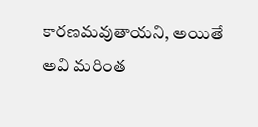కారణమవుతాయని, అయితే అవి మరింత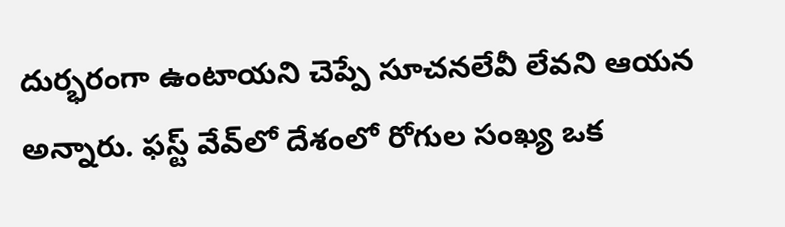దుర్భ‌రంగా ఉంటాయ‌ని చెప్పే సూచ‌న‌లేవీ లేవ‌ని ఆయన అన్నారు. ఫ‌స్ట్‌ వేవ్‌లో దేశంలో రోగుల సంఖ్య ఒక‌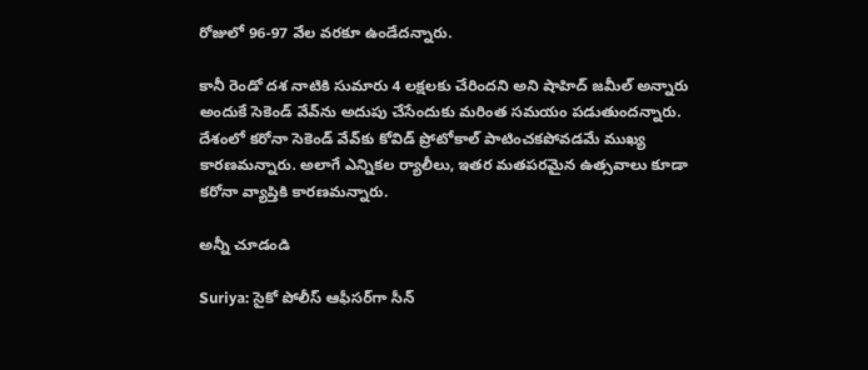రోజులో 96-97 వేల వ‌ర‌కూ ఉండేదన్నారు.

కానీ రెండో దశ నాటికి సుమారు 4 లక్షలకు చేరింద‌ని అని షాహిద్ జమీల్ అన్నారు అందుకే సెకెండ్ వేవ్‌ను అదుపు చేసేందుకు మ‌రింత సమయం పడుతుంద‌న్నారు. దేశంలో క‌రోనా సెకెండ్ వేవ్‌కు కోవిడ్ ప్రోటోకాల్ పాటించకపోవడమే ముఖ్య కారణమన్నారు. అలాగే ఎన్నికల ర్యాలీలు, ఇత‌ర మతపరమైన ఉత్స‌వాలు కూడా క‌రోనా వ్యాప్తికి కార‌ణ‌మ‌న్నారు.

అన్నీ చూడండి

Suriya: సైకో పోలీస్ ఆఫీసర్‌గా సీన్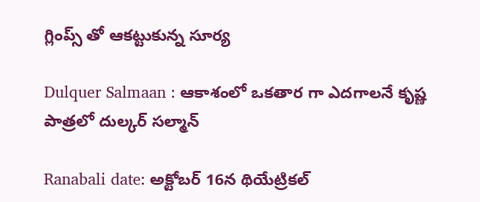గ్లింప్స్ తో ఆకట్టుకున్న సూర్య

Dulquer Salmaan : ఆకాశంలో ఒకతార గా ఎదగాలనే కృష్ణ పాత్రలో దుల్కర్ సల్మాన్

Ranabali date: అక్టోబర్ 16న థియేట్రికల్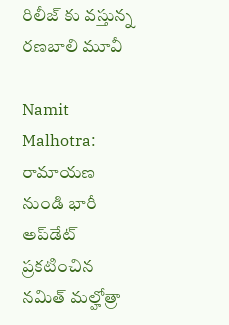రిలీజ్ కు వస్తున్న రణబాలి మూవీ

Namit Malhotra: రామాయణ నుండి భారీ అప్‌డేట్ ప్రకటించిన నమిత్ మల్హోత్రా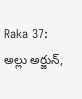Raka 37: అల్లు అర్జున్,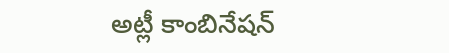అట్లీ కాంబినేషన్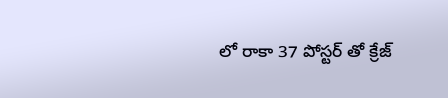లో రాకా 37 పోస్టర్ తో క్రేజ్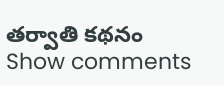తర్వాతి కథనం
Show comments